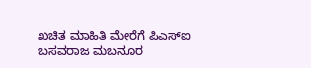ಖಚಿತ ಮಾಹಿತಿ ಮೇರೆಗೆ ಪಿಎಸ್ಐ ಬಸವರಾಜ ಮಬನೂರ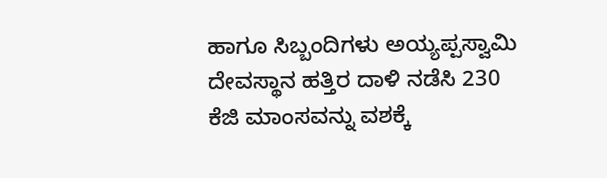ಹಾಗೂ ಸಿಬ್ಬಂದಿಗಳು ಅಯ್ಯಪ್ಪಸ್ವಾಮಿ ದೇವಸ್ಥಾನ ಹತ್ತಿರ ದಾಳಿ ನಡೆಸಿ 230 ಕೆಜಿ ಮಾಂಸವನ್ನು ವಶಕ್ಕೆ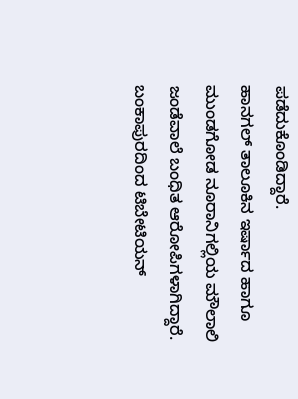ಪಡೆದುಕೊಂಡಿದ್ದಾರೆ.
ಹಾನಗಲ್ ತಾಲೂಕಿನ ಇರ್ಷಾದ ಹಾಗೂ ಮುಂಡಗೋಡ ನೂರಾನಿಗಲ್ಲಿಯ ಮೌಲಾಲಿ ಜಂಡೆವಾಲೆ ಬಂಧಿತ ಆರೋಪಿಗಳಾಗಿದ್ದಾರೆ. ಬಂಕಾಪುರದಿಂದ ಟಿಬೇಟಿಯನ್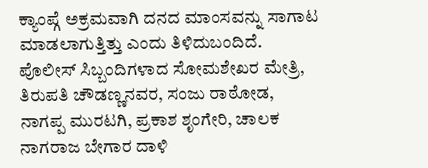ಕ್ಯಾಂಪ್ಗೆ ಅಕ್ರಮವಾಗಿ ದನದ ಮಾಂಸವನ್ನು ಸಾಗಾಟ ಮಾಡಲಾಗುತ್ತಿತ್ತು ಎಂದು ತಿಳಿದುಬಂದಿದೆ. ಪೊಲೀಸ್ ಸಿಬ್ಬಂದಿಗಳಾದ ಸೋಮಶೇಖರ ಮೇತ್ರಿ, ತಿರುಪತಿ ಚೌಡಣ್ಣನವರ, ಸಂಜು ರಾಠೋಡ, ನಾಗಪ್ಪ ಮುರಟಗಿ, ಪ್ರಕಾಶ ಶೃಂಗೇರಿ, ಚಾಲಕ ನಾಗರಾಜ ಬೇಗಾರ ದಾಳಿ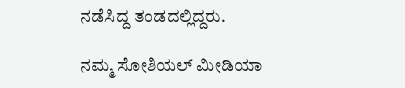ನಡೆಸಿದ್ದ ತಂಡದಲ್ಲಿದ್ದರು.

ನಮ್ಮ ಸೋಶಿಯಲ್ ಮೀಡಿಯಾ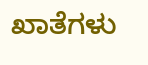ಖಾತೆಗಳು